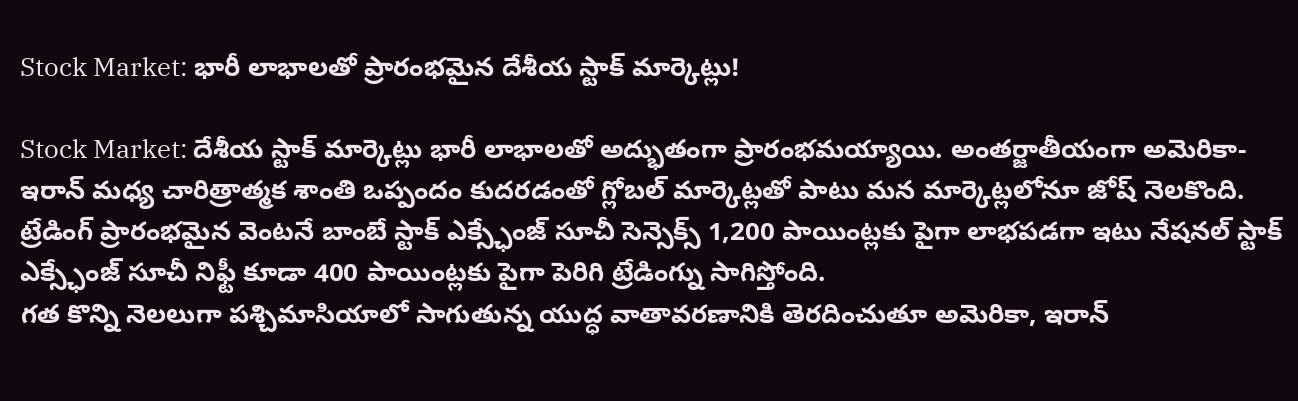Stock Market: భారీ లాభాలతో ప్రారంభమైన దేశీయ స్టాక్ మార్కెట్లు!

Stock Market: దేశీయ స్టాక్ మార్కెట్లు భారీ లాభాలతో అద్భుతంగా ప్రారంభమయ్యాయి. అంతర్జాతీయంగా అమెరికా-ఇరాన్ మధ్య చారిత్రాత్మక శాంతి ఒప్పందం కుదరడంతో గ్లోబల్ మార్కెట్లతో పాటు మన మార్కెట్లలోనూ జోష్ నెలకొంది. ట్రేడింగ్ ప్రారంభమైన వెంటనే బాంబే స్టాక్ ఎక్స్ఛేంజ్ సూచీ సెన్సెక్స్ 1,200 పాయింట్లకు పైగా లాభపడగా ఇటు నేషనల్ స్టాక్ ఎక్స్ఛేంజ్ సూచీ నిఫ్టీ కూడా 400 పాయింట్లకు పైగా పెరిగి ట్రేడింగ్ను సాగిస్తోంది.
గత కొన్ని నెలలుగా పశ్చిమాసియాలో సాగుతున్న యుద్ధ వాతావరణానికి తెరదించుతూ అమెరికా, ఇరాన్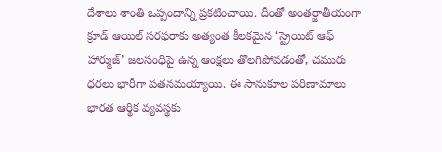దేశాలు శాంతి ఒప్పందాన్ని ప్రకటించాయి. దీంతో అంతర్జాతీయంగా క్రూడ్ ఆయిల్ సరఫరాకు అత్యంత కీలకమైన ‘స్ట్రెయిట్ ఆఫ్ హార్ముజ్’ జలసంధిపై ఉన్న ఆంక్షలు తొలగిపోవడంతో, చమురు ధరలు భారీగా పతనమయ్యాయి. ఈ సానుకూల పరిణామాలు భారత ఆర్థిక వ్యవస్థకు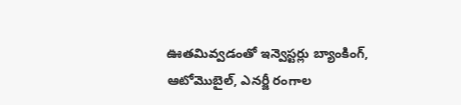ఊతమివ్వడంతో ఇన్వెస్టర్లు బ్యాంకింగ్, ఆటోమొబైల్, ఎనర్జీ రంగాల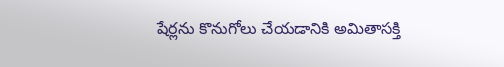షేర్లను కొనుగోలు చేయడానికి అమితాసక్తి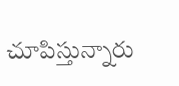చూపిస్తున్నారు